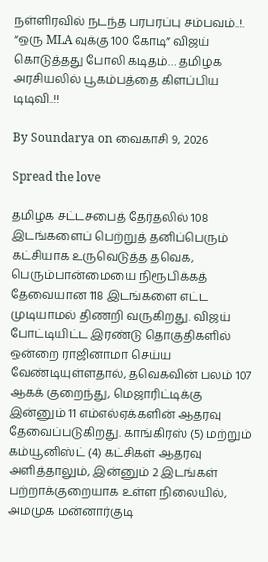நள்ளிரவில் நடந்த பரபரப்பு சம்பவம்..!. “ஒரு MLA வுக்கு 100 கோடி” விஜய் கொடுத்தது போலி கடிதம்… தமிழக அரசியலில் பூகம்பத்தை கிளப்பிய டிடிவி..!!

By Soundarya on வைகாசி 9, 2026

Spread the love

தமிழக சட்டசபைத் தேர்தலில் 108 இடங்களைப் பெற்றுத் தனிப்பெரும் கட்சியாக உருவெடுத்த தவெக, பெரும்பான்மையை நிரூபிக்கத் தேவையான 118 இடங்களை எட்ட முடியாமல் திணறி வருகிறது. விஜய் போட்டியிட்ட இரண்டு தொகுதிகளில் ஒன்றை ராஜினாமா செய்ய வேண்டியுள்ளதால், தவெகவின் பலம் 107 ஆகக் குறைந்து, மெஜாரிட்டிக்கு இன்னும் 11 எம்எல்ஏக்களின் ஆதரவு தேவைப்படுகிறது. காங்கிரஸ் (5) மற்றும் கம்யூனிஸ்ட் (4) கட்சிகள் ஆதரவு அளித்தாலும், இன்னும் 2 இடங்கள் பற்றாக்குறையாக உள்ள நிலையில், அமமுக மன்னார்குடி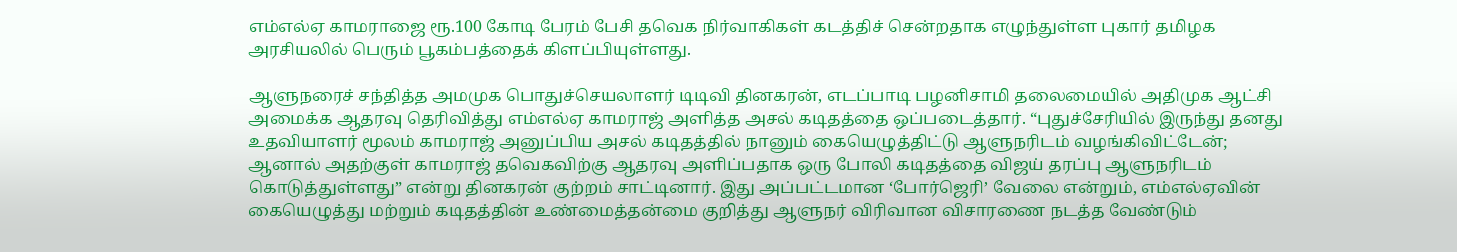எம்எல்ஏ காமராஜை ரூ.100 கோடி பேரம் பேசி தவெக நிர்வாகிகள் கடத்திச் சென்றதாக எழுந்துள்ள புகார் தமிழக அரசியலில் பெரும் பூகம்பத்தைக் கிளப்பியுள்ளது.

ஆளுநரைச் சந்தித்த அமமுக பொதுச்செயலாளர் டிடிவி தினகரன், எடப்பாடி பழனிசாமி தலைமையில் அதிமுக ஆட்சி அமைக்க ஆதரவு தெரிவித்து எம்எல்ஏ காமராஜ் அளித்த அசல் கடிதத்தை ஒப்படைத்தார். “புதுச்சேரியில் இருந்து தனது உதவியாளர் மூலம் காமராஜ் அனுப்பிய அசல் கடிதத்தில் நானும் கையெழுத்திட்டு ஆளுநரிடம் வழங்கிவிட்டேன்; ஆனால் அதற்குள் காமராஜ் தவெகவிற்கு ஆதரவு அளிப்பதாக ஒரு போலி கடிதத்தை விஜய் தரப்பு ஆளுநரிடம் கொடுத்துள்ளது” என்று தினகரன் குற்றம் சாட்டினார். இது அப்பட்டமான ‘போர்ஜெரி’ வேலை என்றும், எம்எல்ஏவின் கையெழுத்து மற்றும் கடிதத்தின் உண்மைத்தன்மை குறித்து ஆளுநர் விரிவான விசாரணை நடத்த வேண்டும்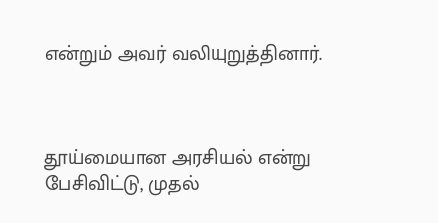என்றும் அவர் வலியுறுத்தினார்.



தூய்மையான அரசியல் என்று பேசிவிட்டு, முதல்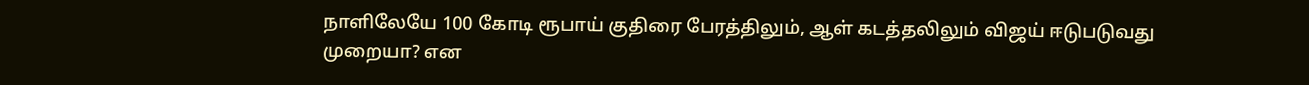நாளிலேயே 100 கோடி ரூபாய் குதிரை பேரத்திலும், ஆள் கடத்தலிலும் விஜய் ஈடுபடுவது முறையா? என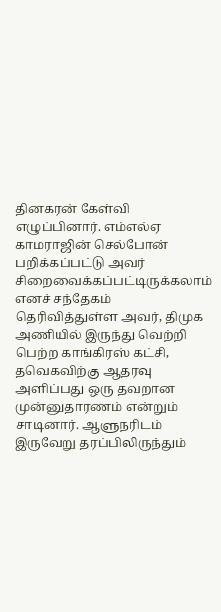தினகரன் கேள்வி எழுப்பினார். எம்எல்ஏ காமராஜின் செல்போன் பறிக்கப்பட்டு அவர் சிறைவைக்கப்பட்டிருக்கலாம் எனச் சந்தேகம் தெரிவித்துள்ள அவர், திமுக அணியில் இருந்து வெற்றி பெற்ற காங்கிரஸ் கட்சி, தவெகவிற்கு ஆதரவு அளிப்பது ஒரு தவறான முன்னுதாரணம் என்றும் சாடினார். ஆளுநரிடம் இருவேறு தரப்பிலிருந்தும்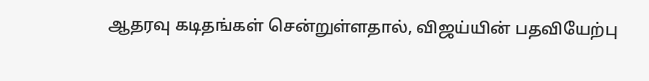ஆதரவு கடிதங்கள் சென்றுள்ளதால், விஜய்யின் பதவியேற்பு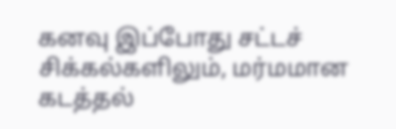கனவு இப்போது சட்டச் சிக்கல்களிலும், மர்மமான கடத்தல்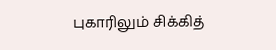புகாரிலும் சிக்கித்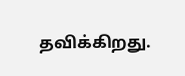தவிக்கிறது.